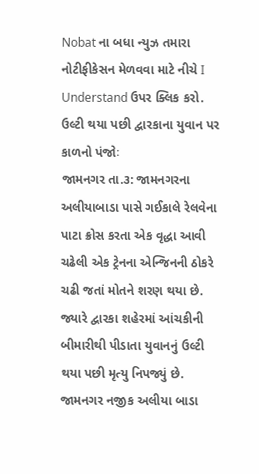Nobat ના બધા ન્યુઝ તમારા નોટીફીકેસન મેળવવા માટે નીચે I Understand ઉપર ક્લિક કરો.
ઉલ્ટી થયા પછી દ્વારકાના યુવાન પર કાળનો પંજોઃ
જામનગર તા.૩: જામનગરના અલીયાબાડા પાસે ગઈકાલે રેલવેના પાટા ક્રોસ કરતા એક વૃદ્ધા આવી ચઢેલી એક ટ્રેનના એન્જિનની ઠોકરે ચઢી જતાં મોતને શરણ થયા છે. જ્યારે દ્વારકા શહેરમાં આંચકીની બીમારીથી પીડાતા યુવાનનું ઉલ્ટી થયા પછી મૃત્યુ નિપજ્યું છે.
જામનગર નજીક અલીયા બાડા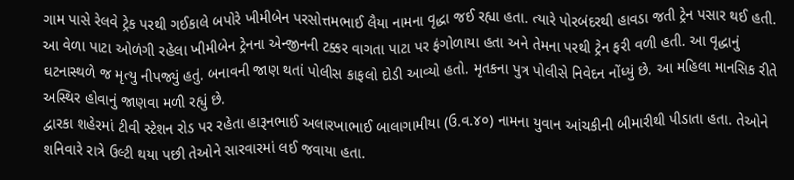ગામ પાસે રેલવે ટ્રેક પરથી ગઈકાલે બપોરે ખીમીબેન પરસોત્તમભાઈ લૈયા નામના વૃદ્ધા જઈ રહ્યા હતા. ત્યારે પોરબંદરથી હાવડા જતી ટ્રેન પસાર થઈ હતી.
આ વેળા પાટા ઓળંગી રહેલા ખીમીબેન ટ્રેનના એન્જીનની ટક્કર વાગતા પાટા પર ફંગોળાયા હતા અને તેમના પરથી ટ્રેન ફરી વળી હતી. આ વૃદ્ધાનું ઘટનાસ્થળે જ મૃત્યુ નીપજ્યું હતું. બનાવની જાણ થતાં પોલીસ કાફલો દોડી આવ્યો હતો. મૃતકના પુત્ર પોલીસે નિવેદન નોંધ્યું છે. આ મહિલા માનસિક રીતે અસ્થિર હોવાનું જાણવા મળી રહ્યું છે.
દ્વારકા શહેરમાં ટીવી સ્ટેશન રોડ પર રહેતા હારૂનભાઈ અલારખાભાઈ બાલાગામીયા (ઉ.વ.૪૦) નામના યુવાન આંચકીની બીમારીથી પીડાતા હતા. તેઓને શનિવારે રાત્રે ઉલ્ટી થયા પછી તેઓને સારવારમાં લઈ જવાયા હતા.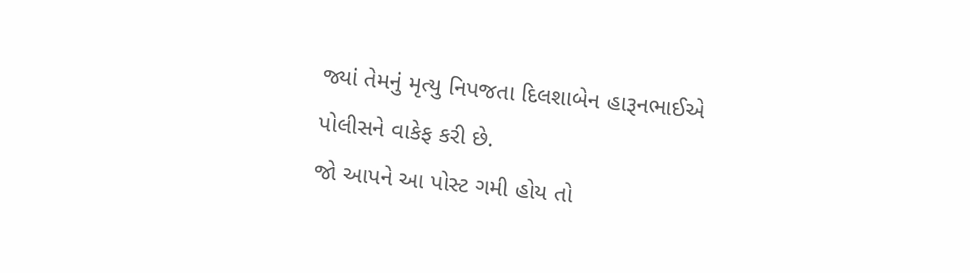જ્યાં તેમનું મૃત્યુ નિપજતા દિલશાબેન હારૂનભાઈએ પોલીસને વાકેફ કરી છે.
જો આપને આ પોસ્ટ ગમી હોય તો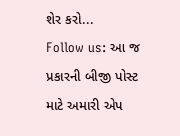શેર કરો...
Follow us: આ જ પ્રકારની બીજી પોસ્ટ માટે અમારી એપ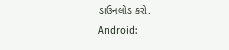ડાઉનલોડ કરો.
Android: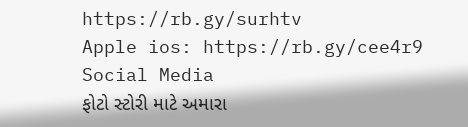https://rb.gy/surhtv
Apple ios: https://rb.gy/cee4r9
Social Media
ફોટો સ્ટોરી માટે અમારા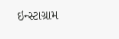ઇન્સ્ટાગ્રામ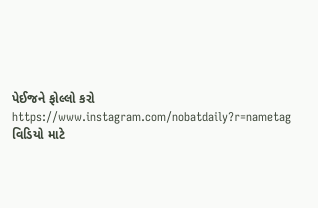પેઈજને ફોલ્લો કરો
https://www.instagram.com/nobatdaily?r=nametag
વિડિયો માટે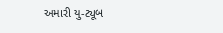અમારી યુ-ટ્યૂબ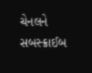ચેનલને સબસ્ક્રાઈબ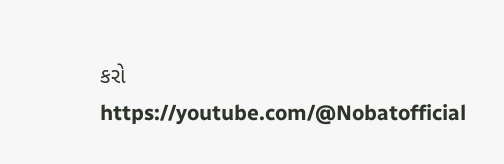કરો
https://youtube.com/@Nobatofficial